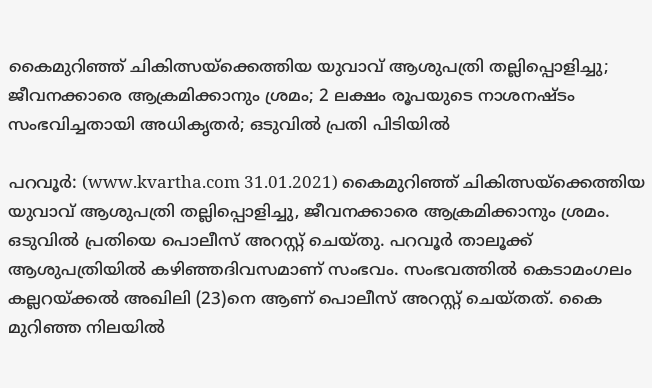കൈമുറിഞ്ഞ് ചികിത്സയ്‌ക്കെത്തിയ യുവാവ് ആശുപത്രി തല്ലിപ്പൊളിച്ചു; ജീവനക്കാരെ ആക്രമിക്കാനും ശ്രമം; 2 ലക്ഷം രൂപയുടെ നാശനഷ്ടം സംഭവിച്ചതായി അധികൃതര്‍; ഒടുവില്‍ പ്രതി പിടിയില്‍

പറവൂര്‍: (www.kvartha.com 31.01.2021) കൈമുറിഞ്ഞ് ചികിത്സയ്‌ക്കെത്തിയ യുവാവ് ആശുപത്രി തല്ലിപ്പൊളിച്ചു, ജീവനക്കാരെ ആക്രമിക്കാനും ശ്രമം. ഒടുവില്‍ പ്രതിയെ പൊലീസ് അറസ്റ്റ് ചെയ്തു. പറവൂര്‍ താലൂക്ക് ആശുപത്രിയില്‍ കഴിഞ്ഞദിവസമാണ് സംഭവം. സംഭവത്തില്‍ കെടാമംഗലം കല്ലറയ്ക്കല്‍ അഖിലി (23)നെ ആണ് പൊലീസ് അറസ്റ്റ് ചെയ്തത്. കൈ മുറിഞ്ഞ നിലയില്‍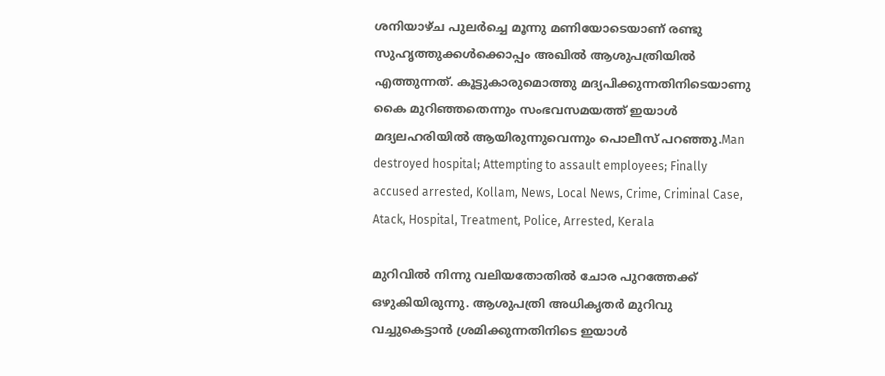ശനിയാഴ്ച പുലര്‍ച്ചെ മൂന്നു മണിയോടെയാണ് രണ്ടു സുഹൃത്തുക്കള്‍ക്കൊപ്പം അഖില്‍ ആശുപത്രിയില്‍ എത്തുന്നത്. കൂട്ടുകാരുമൊത്തു മദ്യപിക്കുന്നതിനിടെയാണു കൈ മുറിഞ്ഞതെന്നും സംഭവസമയത്ത് ഇയാള്‍ മദ്യലഹരിയില്‍ ആയിരുന്നുവെന്നും പൊലീസ് പറഞ്ഞു.Man destroyed hospital; Attempting to assault employees; Finally accused arrested, Kollam, News, Local News, Crime, Criminal Case, Atack, Hospital, Treatment, Police, Arrested, Kerala

മുറിവില്‍ നിന്നു വലിയതോതില്‍ ചോര പുറത്തേക്ക് ഒഴുകിയിരുന്നു. ആശുപത്രി അധികൃതര്‍ മുറിവു വച്ചുകെട്ടാന്‍ ശ്രമിക്കുന്നതിനിടെ ഇയാള്‍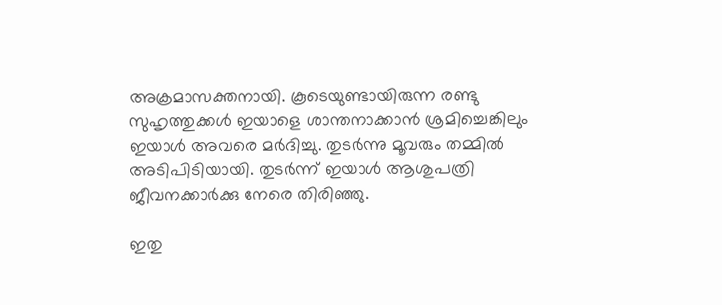അക്രമാസക്തനായി. കൂടെയുണ്ടായിരുന്ന രണ്ടു സുഹൃത്തുക്കള്‍ ഇയാളെ ശാന്തനാക്കാന്‍ ശ്രമിച്ചെങ്കിലും ഇയാള്‍ അവരെ മര്‍ദിച്ചു. തുടര്‍ന്നു മൂവരും തമ്മില്‍ അടിപിടിയായി. തുടര്‍ന്ന് ഇയാള്‍ ആശുപത്രി ജീവനക്കാര്‍ക്കു നേരെ തിരിഞ്ഞു.

ഇതു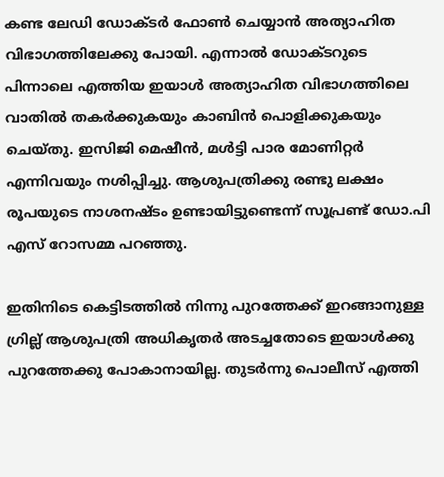കണ്ട ലേഡി ഡോക്ടര്‍ ഫോണ്‍ ചെയ്യാന്‍ അത്യാഹിത വിഭാഗത്തിലേക്കു പോയി. എന്നാല്‍ ഡോക്ടറുടെ പിന്നാലെ എത്തിയ ഇയാള്‍ അത്യാഹിത വിഭാഗത്തിലെ വാതില്‍ തകര്‍ക്കുകയും കാബിന്‍ പൊളിക്കുകയും ചെയ്തു. ഇസിജി മെഷീന്‍, മള്‍ട്ടി പാര മോണിറ്റര്‍ എന്നിവയും നശിപ്പിച്ചു. ആശുപത്രിക്കു രണ്ടു ലക്ഷം രൂപയുടെ നാശനഷ്ടം ഉണ്ടായിട്ടുണ്ടെന്ന് സൂപ്രണ്ട് ഡോ.പി എസ് റോസമ്മ പറഞ്ഞു.

ഇതിനിടെ കെട്ടിടത്തില്‍ നിന്നു പുറത്തേക്ക് ഇറങ്ങാനുള്ള ഗ്രില്ല് ആശുപത്രി അധികൃതര്‍ അടച്ചതോടെ ഇയാള്‍ക്കു പുറത്തേക്കു പോകാനായില്ല. തുടര്‍ന്നു പൊലീസ് എത്തി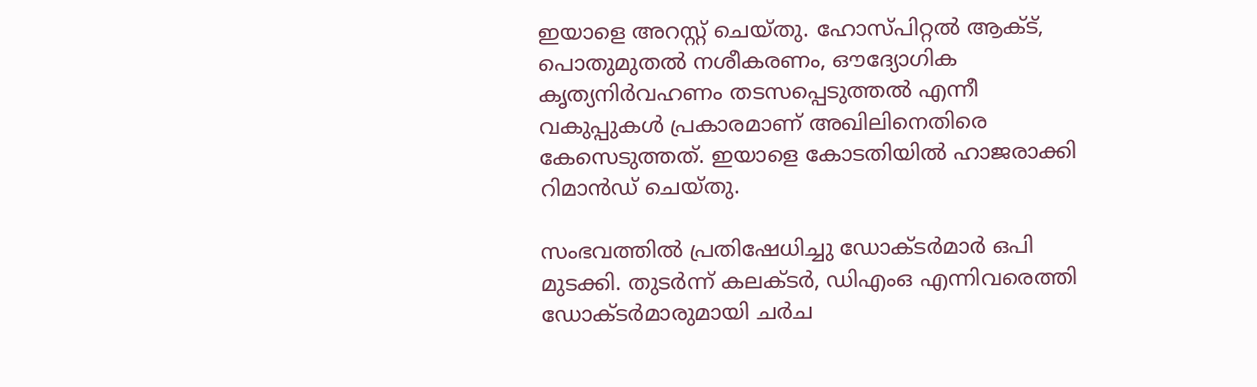ഇയാളെ അറസ്റ്റ് ചെയ്തു. ഹോസ്പിറ്റല്‍ ആക്ട്, പൊതുമുതല്‍ നശീകരണം, ഔദ്യോഗിക കൃത്യനിര്‍വഹണം തടസപ്പെടുത്തല്‍ എന്നീ വകുപ്പുകള്‍ പ്രകാരമാണ് അഖിലിനെതിരെ കേസെടുത്തത്. ഇയാളെ കോടതിയില്‍ ഹാജരാക്കി റിമാന്‍ഡ് ചെയ്തു.

സംഭവത്തില്‍ പ്രതിഷേധിച്ചു ഡോക്ടര്‍മാര്‍ ഒപി മുടക്കി. തുടര്‍ന്ന് കലക്ടര്‍, ഡിഎംഒ എന്നിവരെത്തി ഡോക്ടര്‍മാരുമായി ചര്‍ച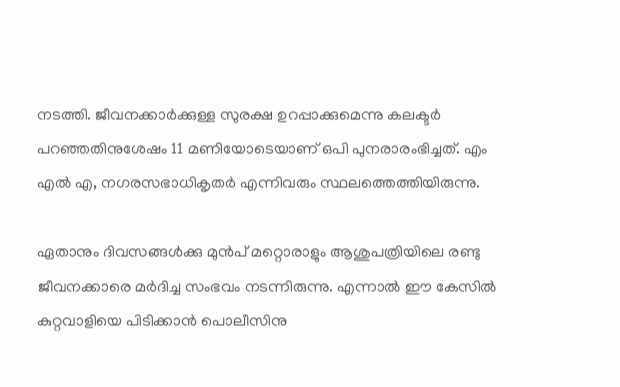നടത്തി. ജീവനക്കാര്‍ക്കുള്ള സുരക്ഷ ഉറപ്പാക്കുമെന്നു കലക്ടര്‍ പറഞ്ഞതിനുശേഷം 11 മണിയോടെയാണ് ഒപി പുനരാരംഭിച്ചത്. എം എല്‍ എ, നഗരസഭാധികൃതര്‍ എന്നിവരും സ്ഥലത്തെത്തിയിരുന്നു.

ഏതാനും ദിവസങ്ങള്‍ക്കു മുന്‍പ് മറ്റൊരാളും ആശുപത്രിയിലെ രണ്ടു ജീവനക്കാരെ മര്‍ദിച്ച സംഭവം നടന്നിരുന്നു. എന്നാല്‍ ഈ കേസില്‍ കുറ്റവാളിയെ പിടിക്കാന്‍ പൊലീസിനു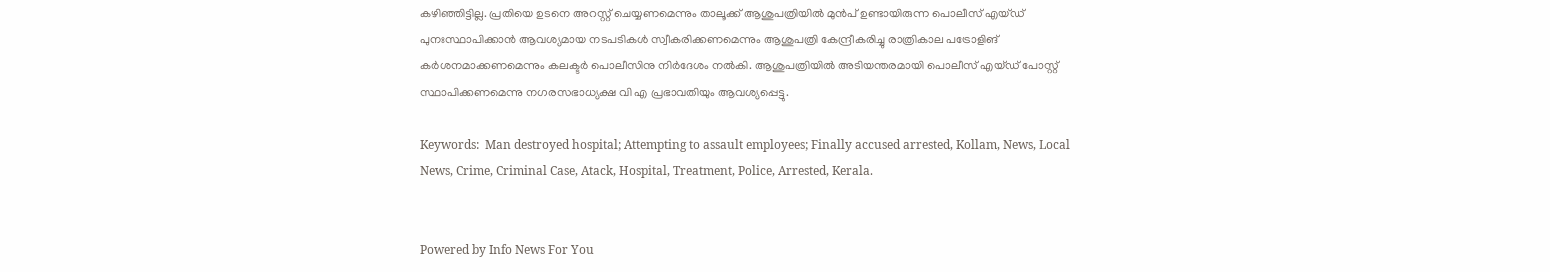കഴിഞ്ഞിട്ടില്ല. പ്രതിയെ ഉടനെ അറസ്റ്റ് ചെയ്യണമെന്നും താലൂക്ക് ആശുപത്രിയില്‍ മുന്‍പ് ഉണ്ടായിരുന്ന പൊലീസ് എയ്ഡ് പുനഃസ്ഥാപിക്കാന്‍ ആവശ്യമായ നടപടികള്‍ സ്വീകരിക്കണമെന്നും ആശുപത്രി കേന്ദ്രീകരിച്ചു രാത്രികാല പട്രോളിങ് കര്‍ശനമാക്കണമെന്നും കലക്ടര്‍ പൊലീസിനു നിര്‍ദേശം നല്‍കി. ആശുപത്രിയില്‍ അടിയന്തരമായി പൊലീസ് എയ്ഡ് പോസ്റ്റ് സ്ഥാപിക്കണമെന്നു നഗരസഭാധ്യക്ഷ വി എ പ്രഭാവതിയും ആവശ്യപ്പെട്ടു.

Keywords:  Man destroyed hospital; Attempting to assault employees; Finally accused arrested, Kollam, News, Local News, Crime, Criminal Case, Atack, Hospital, Treatment, Police, Arrested, Kerala.


Powered by Info News For You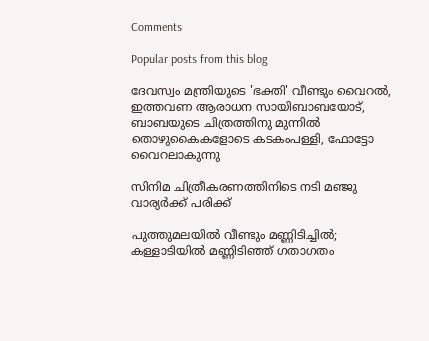Comments

Popular posts from this blog

ദേവസ്വം മന്ത്രിയുടെ 'ഭക്തി' വീണ്ടും വൈറല്‍, ഇത്തവണ ആരാധന സായിബാബയോട്, ബാബയുടെ ചിത്രത്തിനു മുന്നില്‍ തൊഴുകൈകളോടെ കടകംപള്ളി, ഫോട്ടോ വൈറലാകുന്നു

സിനിമ ചിത്രീകരണത്തിനിടെ നടി മഞ്ജു വാര്യര്‍ക്ക് പരിക്ക്

പുത്തുമലയില്‍ വീണ്ടും മണ്ണിടിച്ചില്‍; കള്ളാടിയില്‍ മണ്ണിടിഞ്ഞ് ഗതാഗതം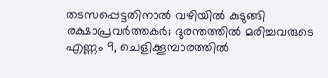തടസപ്പെട്ടതിനാല്‍ വഴിയില്‍ കുടുങ്ങി രക്ഷാപ്രവര്‍ത്തകര്‍; ദുരന്തത്തില്‍ മരിച്ചവരുടെ എണ്ണം 9, ചെളിക്കൂമ്പാരത്തില്‍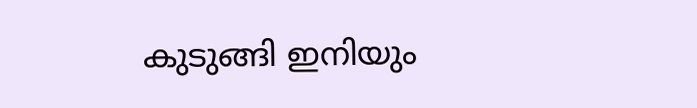കുടുങ്ങി ഇനിയും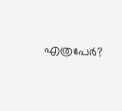എത്രപേര്‍?